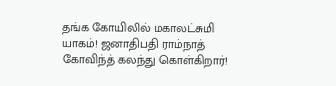தங்க கோயிலில் மகாலட்சுமி யாகம்! ஜனாதிபதி ராம்நாத் கோவிந்த் கலந்து கொள்கிறார்!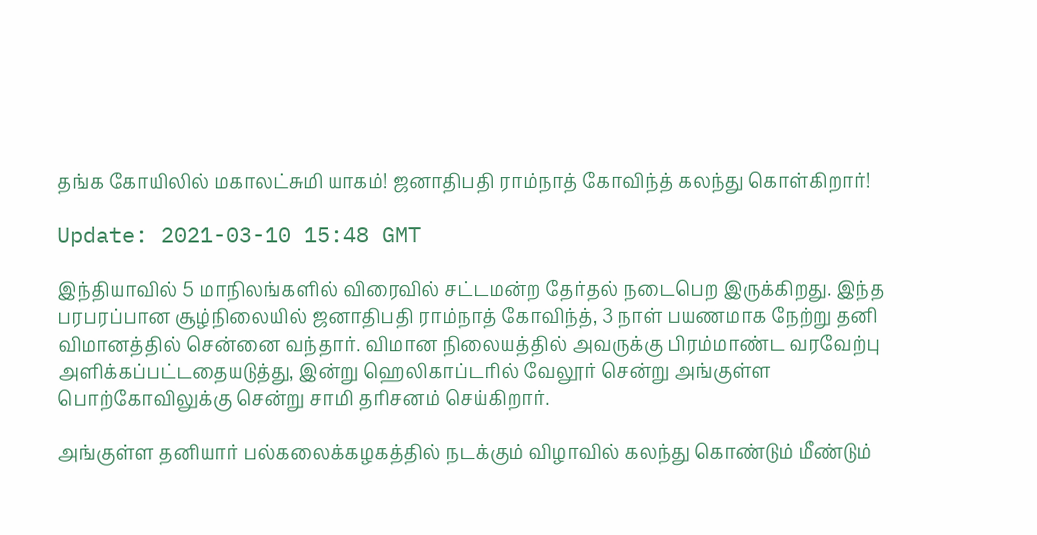தங்க கோயிலில் மகாலட்சுமி யாகம்! ஜனாதிபதி ராம்நாத் கோவிந்த் கலந்து கொள்கிறார்!

Update: 2021-03-10 15:48 GMT

இந்தியாவில் 5 மாநிலங்களில் விரைவில் சட்டமன்ற தேர்தல் நடைபெற இருக்கிறது. இந்த பரபரப்பான சூழ்நிலையில் ஜனாதிபதி ராம்நாத் கோவிந்த், 3 நாள் பயணமாக நேற்று தனி விமானத்தில் சென்னை வந்தார். விமான நிலையத்தில் அவருக்கு பிரம்மாண்ட வரவேற்பு அளிக்கப்பட்டதையடுத்து, இன்று ஹெலிகாப்டரில் வேலூர் சென்று அங்குள்ள பொற்கோவிலுக்கு சென்று சாமி தரிசனம் செய்கிறார்.

அங்குள்ள தனியார் பல்கலைக்கழகத்தில் நடக்கும் விழாவில் கலந்து கொண்டும் மீண்டும்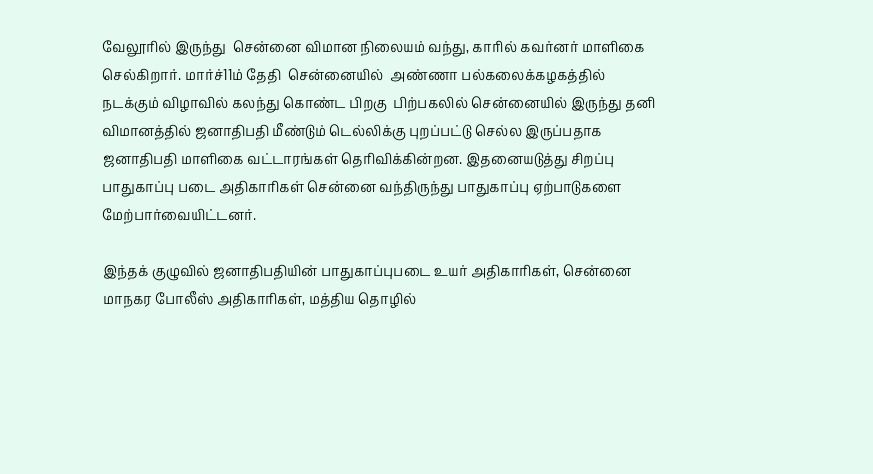வேலூரில் இருந்து  சென்னை விமான நிலையம் வந்து, காரில் கவர்னர் மாளிகை செல்கிறார். மார்ச்11ம் தேதி  சென்னையில்  அண்ணா பல்கலைக்கழகத்தில் நடக்கும் விழாவில் கலந்து கொண்ட பிறகு  பிற்பகலில் சென்னையில் இருந்து தனி விமானத்தில் ஜனாதிபதி மீண்டும் டெல்லிக்கு புறப்பட்டு செல்ல இருப்பதாக ஜனாதிபதி மாளிகை வட்டாரங்கள் தெரிவிக்கின்றன. இதனையடுத்து சிறப்பு பாதுகாப்பு படை அதிகாரிகள் சென்னை வந்திருந்து பாதுகாப்பு ஏற்பாடுகளை மேற்பார்வையிட்டனர்.

இந்தக் குழுவில் ஜனாதிபதியின் பாதுகாப்புபடை உயர் அதிகாரிகள், சென்னை மாநகர போலீஸ் அதிகாரிகள், மத்திய தொழில்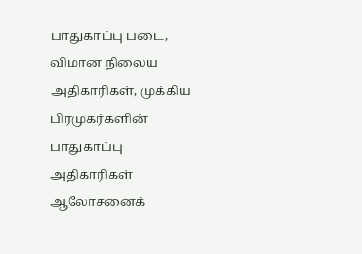பாதுகாப்பு படை, விமான நிலைய அதிகாரிகள், முக்கிய பிரமுகர்களின் பாதுகாப்பு அதிகாரிகள் ஆலோசனைக்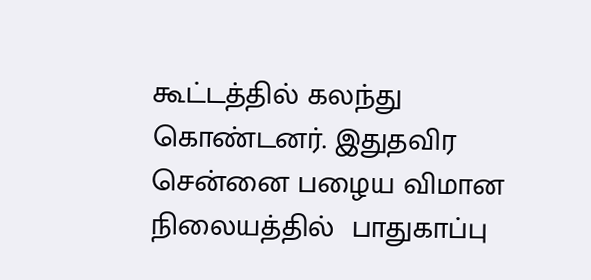கூட்டத்தில் கலந்து கொண்டனர். இதுதவிர சென்னை பழைய விமான நிலையத்தில்  பாதுகாப்பு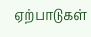ஏற்பாடுகள்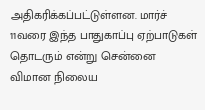அதிகரிக்கப்பட்டுள்ளன. மார்ச் 11வரை இந்த பாதுகாப்பு ஏற்பாடுகள் தொடரும் என்று சென்னை விமான நிலைய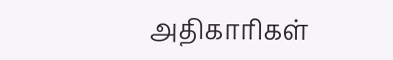அதிகாரிகள்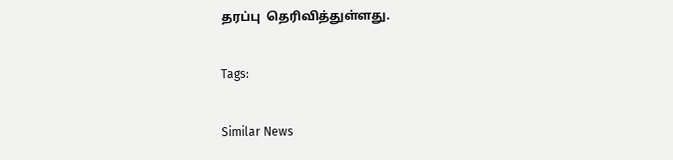தரப்பு  தெரிவித்துள்ளது.

Tags:

Similar News